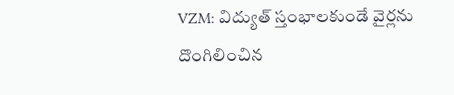VZM: విద్యుత్ స్తంభాలకుండే వైర్లను దొంగిలించిన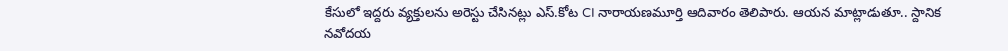కేసులో ఇద్దరు వ్యక్తులను అరెస్టు చేసినట్లు ఎస్.కోట CI నారాయణమూర్తి ఆదివారం తెలిపారు. ఆయన మాట్లాడుతూ.. స్దానిక నవోదయ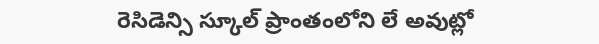రెసిడెన్సి స్కూల్ ప్రాంతంలోని లే అవుట్లో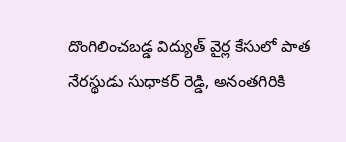దొంగిలించబడ్డ విద్యుత్ వైర్ల కేసులో పాత నేరస్థుడు సుధాకర్ రెడ్డి, అనంతగిరికి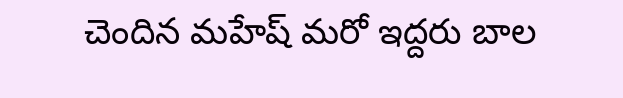చెందిన మహేష్ మరో ఇద్దరు బాల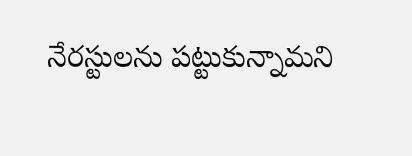నేరస్టులను పట్టుకున్నామని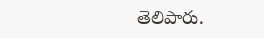తెలిపారు.